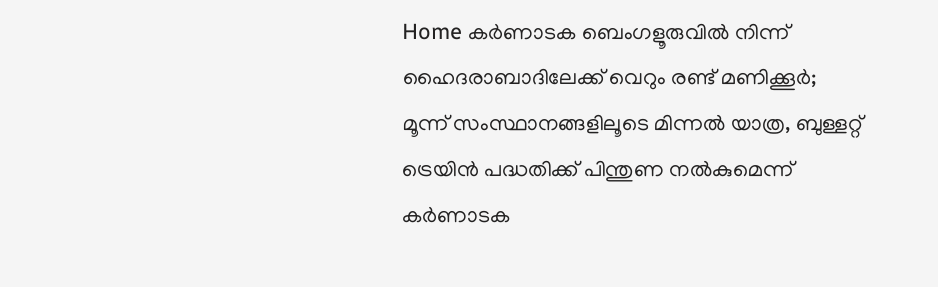Home കർണാടക ബെംഗളൂരുവില്‍ നിന്ന് ഹൈദരാബാദിലേക്ക് വെറും രണ്ട് മണിക്കൂര്‍; മൂന്ന് സംസ്ഥാനങ്ങളിലൂടെ മിന്നല്‍ യാത്ര, ബുള്ളറ്റ് ട്രെയിൻ പദ്ധതിക്ക് പിന്തുണ നല്‍കുമെന്ന് കര്‍ണാടക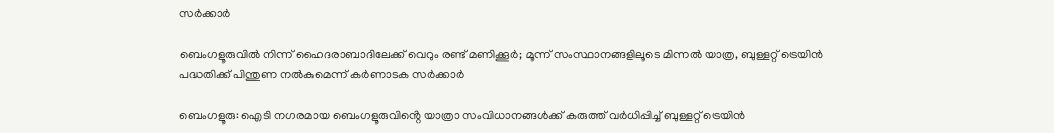സര്‍ക്കാര്‍

ബെംഗളൂരുവില്‍ നിന്ന് ഹൈദരാബാദിലേക്ക് വെറും രണ്ട് മണിക്കൂര്‍; മൂന്ന് സംസ്ഥാനങ്ങളിലൂടെ മിന്നല്‍ യാത്ര, ബുള്ളറ്റ് ട്രെയിൻ പദ്ധതിക്ക് പിന്തുണ നല്‍കുമെന്ന് കര്‍ണാടക സര്‍ക്കാര്‍

ബെംഗളൂരു: ഐടി നഗരമായ ബെംഗളൂരുവിൻ്റെ യാത്രാ സംവിധാനങ്ങള്‍ക്ക് കരുത്ത് വർധിപ്പിച്ച്‌ ബുള്ളറ്റ് ട്രെയിൻ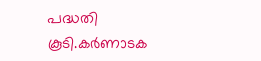പദ്ധതി കൂടി.കർണാടക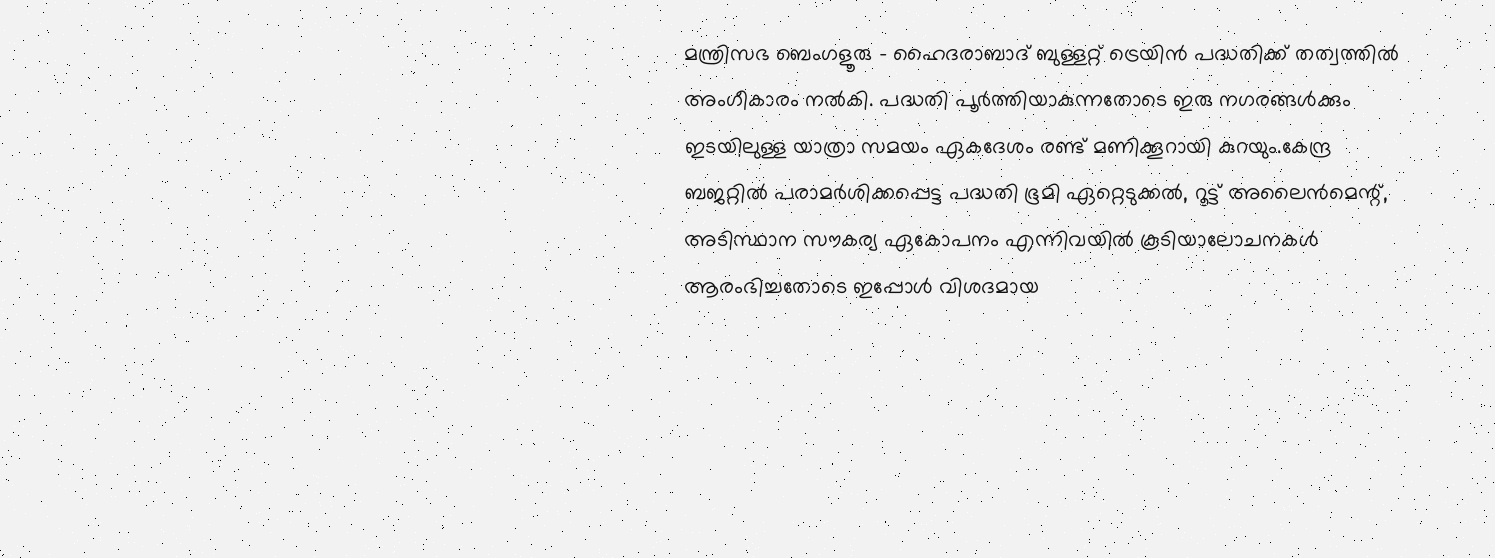മന്ത്രിസഭ ബെംഗളൂരു – ഹൈദരാബാദ് ബുള്ളറ്റ് ട്രെയിൻ പദ്ധതിക്ക് തത്വത്തില്‍ അംഗീകാരം നല്‍കി. പദ്ധതി പൂർത്തിയാകുന്നതോടെ ഇരു നഗരങ്ങള്‍ക്കും ഇടയിലുള്ള യാത്രാ സമയം ഏകദേശം രണ്ട് മണിക്കൂറായി കുറയും.കേന്ദ്ര ബജറ്റില്‍ പരാമർശിക്കപ്പെട്ട പദ്ധതി ഭൂമി ഏറ്റെടുക്കല്‍, റൂട്ട് അലൈൻമെന്റ്, അടിസ്ഥാന സൗകര്യ ഏകോപനം എന്നിവയില്‍ കൂടിയാലോചനകള്‍ ആരംഭിച്ചതോടെ ഇപ്പോള്‍ വിശദമായ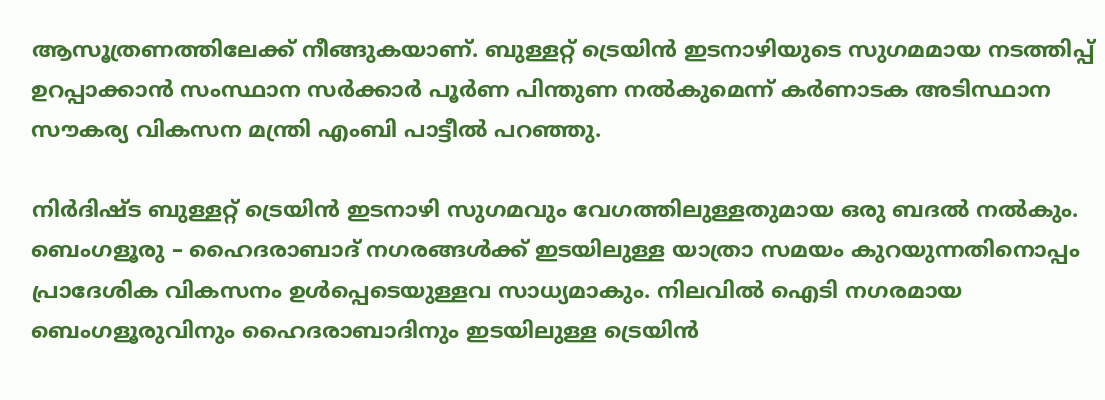ആസൂത്രണത്തിലേക്ക് നീങ്ങുകയാണ്. ബുള്ളറ്റ് ട്രെയിൻ ഇടനാഴിയുടെ സുഗമമായ നടത്തിപ്പ് ഉറപ്പാക്കാൻ സംസ്ഥാന സർക്കാർ പൂർണ പിന്തുണ നല്‍കുമെന്ന് കർണാടക അടിസ്ഥാന സൗകര്യ വികസന മന്ത്രി എംബി പാട്ടീല്‍ പറഞ്ഞു.

നിർദിഷ്ട ബുള്ളറ്റ് ട്രെയിൻ ഇടനാഴി സുഗമവും വേഗത്തിലുള്ളതുമായ ഒരു ബദല്‍ നല്‍കും. ബെംഗളൂരു – ഹൈദരാബാദ് നഗരങ്ങള്‍ക്ക് ഇടയിലുള്ള യാത്രാ സമയം കുറയുന്നതിനൊപ്പം പ്രാദേശിക വികസനം ഉള്‍പ്പെടെയുള്ളവ സാധ്യമാകും. നിലവില്‍ ഐടി നഗരമായ ബെംഗളൂരുവിനും ഹൈദരാബാദിനും ഇടയിലുള്ള ട്രെയിൻ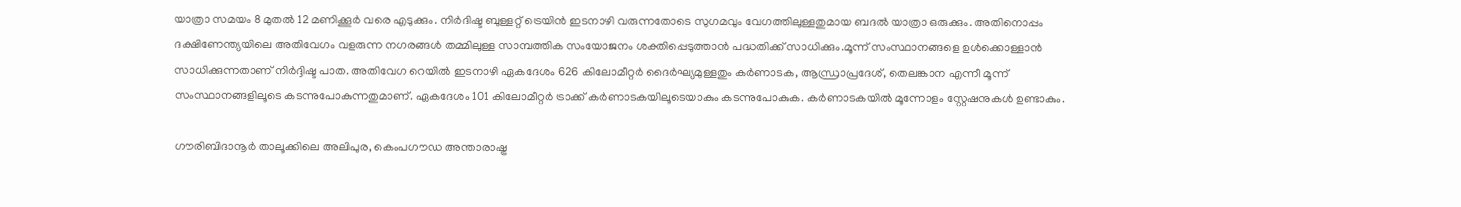യാത്രാ സമയം 8 മുതല്‍ 12 മണിക്കൂർ വരെ എടുക്കും. നിർദിഷ്ട ബുള്ളറ്റ് ട്രെയിൻ ഇടനാഴി വരുന്നതോടെ സുഗമവും വേഗത്തിലുള്ളതുമായ ബദല്‍ യാത്രാ ഒരുക്കും. അതിനൊപ്പം ദക്ഷിണേന്ത്യയിലെ അതിവേഗം വളരുന്ന നഗരങ്ങള്‍ തമ്മിലുള്ള സാമ്പത്തിക സംയോജനം ശക്തിപ്പെടുത്താൻ പദ്ധതിക്ക് സാധിക്കും.മൂന്ന് സംസ്ഥാനങ്ങളെ ഉള്‍ക്കൊള്ളാൻ സാധിക്കുന്നതാണ് നിർദ്ദിഷ്ട പാത. അതിവേഗ റെയില്‍ ഇടനാഴി ഏകദേശം 626 കിലോമീറ്റർ ദൈർഘ്യമുള്ളതും കർണാടക, ആന്ധ്രാപ്രദേശ്, തെലങ്കാന എന്നീ മൂന്ന് സംസ്ഥാനങ്ങളിലൂടെ കടന്നുപോകുന്നതുമാണ്. ഏകദേശം 101 കിലോമീറ്റർ ട്രാക്ക് കർണാടകയിലൂടെയാകും കടന്നുപോകുക. കർണാടകയില്‍ മൂന്നോളം സ്റ്റേഷനുകള്‍ ഉണ്ടാകും.

ഗൗരിബിദാനൂർ താലൂക്കിലെ അലിപുര, കെംപഗൗഡ അന്താരാഷ്ട്ര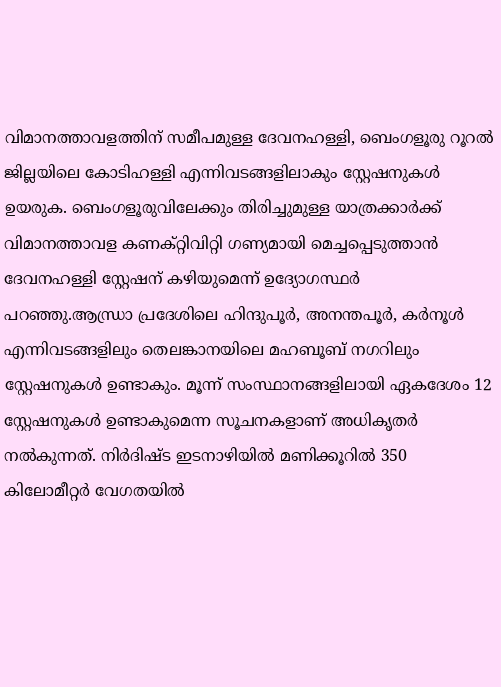വിമാനത്താവളത്തിന് സമീപമുള്ള ദേവനഹള്ളി, ബെംഗളൂരു റൂറല്‍ ജില്ലയിലെ കോടിഹള്ളി എന്നിവടങ്ങളിലാകും സ്റ്റേഷനുകള്‍ ഉയരുക. ബെംഗളൂരുവിലേക്കും തിരിച്ചുമുള്ള യാത്രക്കാർക്ക് വിമാനത്താവള കണക്റ്റിവിറ്റി ഗണ്യമായി മെച്ചപ്പെടുത്താൻ ദേവനഹള്ളി സ്റ്റേഷന് കഴിയുമെന്ന് ഉദ്യോഗസ്ഥർ പറഞ്ഞു.ആന്ധ്രാ പ്രദേശിലെ ഹിന്ദുപൂർ, അനന്തപൂർ, കർനൂള്‍ എന്നിവടങ്ങളിലും തെലങ്കാനയിലെ മഹബൂബ് നഗറിലും സ്റ്റേഷനുകള്‍ ഉണ്ടാകും. മൂന്ന് സംസ്ഥാനങ്ങളിലായി ഏകദേശം 12 സ്റ്റേഷനുകള്‍ ഉണ്ടാകുമെന്ന സൂചനകളാണ് അധികൃതർ നല്‍കുന്നത്. നിർദിഷ്ട ഇടനാഴിയില്‍ മണിക്കൂറില്‍ 350 കിലോമീറ്റർ വേഗതയില്‍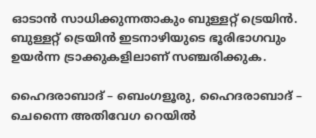ഓടാൻ സാധിക്കുന്നതാകും ബുള്ളറ്റ് ട്രെയിൻ. ബുള്ളറ്റ് ട്രെയിൻ ഇടനാഴിയുടെ ഭൂരിഭാഗവും ഉയർന്ന ട്രാക്കുകളിലാണ് സഞ്ചരിക്കുക.

ഹൈദരാബാദ് – ബെംഗളൂരു, ഹൈദരാബാദ് – ചെന്നൈ അതിവേഗ റെയില്‍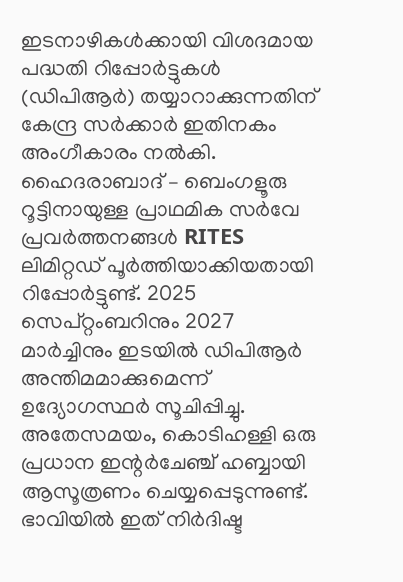ഇടനാഴികള്‍ക്കായി വിശദമായ പദ്ധതി റിപ്പോർട്ടുകള്‍ (ഡിപിആർ) തയ്യാറാക്കുന്നതിന് കേന്ദ്ര സർക്കാർ ഇതിനകം അംഗീകാരം നല്‍കി. ഹൈദരാബാദ് – ബെംഗളൂരു റൂട്ടിനായുള്ള പ്രാഥമിക സർവേ പ്രവർത്തനങ്ങള്‍ RITES ലിമിറ്റഡ് പൂർത്തിയാക്കിയതായി റിപ്പോർട്ടുണ്ട്. 2025 സെപ്റ്റംബറിനും 2027 മാർച്ചിനും ഇടയില്‍ ഡിപിആർ അന്തിമമാക്കുമെന്ന് ഉദ്യോഗസ്ഥർ സൂചിപ്പിച്ചു. അതേസമയം, കൊടിഹള്ളി ഒരു പ്രധാന ഇന്റർചേഞ്ച് ഹബ്ബായി ആസൂത്രണം ചെയ്യപ്പെടുന്നുണ്ട്. ഭാവിയില്‍ ഇത് നിർദിഷ്ട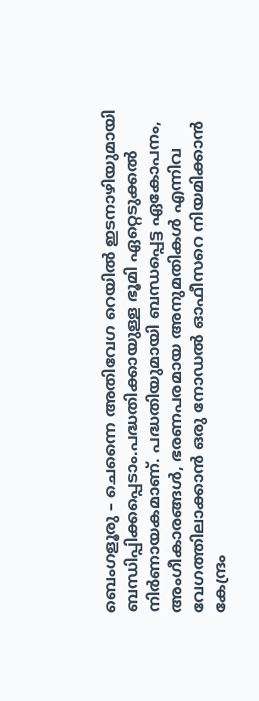ബെംഗളൂരു – ചെന്നൈ അതിവേഗ റെയില്‍ ഇടനാഴിയുമായി ബന്ധിപ്പിക്കപ്പെടാം.പദ്ധതിക്കായുള്ള ഭൂമി ഏറ്റെടുക്കല്‍ നിർണായകമാണ്. പദ്ധതിയുമായി ബന്ധപ്പെട്ട ഏകോപനം, അംഗീകാരങ്ങള്‍, ഭരണപരമായ അനുമതികള്‍ എന്നിവ വേഗത്തിലാക്കാൻ ഒരു നോഡല്‍ ഓഫീസറെ നിയമിക്കാൻ കേന്ദ്രം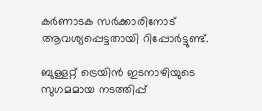കർണാടക സർക്കാരിനോട് ആവശ്യപ്പെട്ടതായി റിപ്പോർട്ടുണ്ട്.

ബുള്ളറ്റ് ട്രെയിൻ ഇടനാഴിയുടെ സുഗമമായ നടത്തിപ്പ്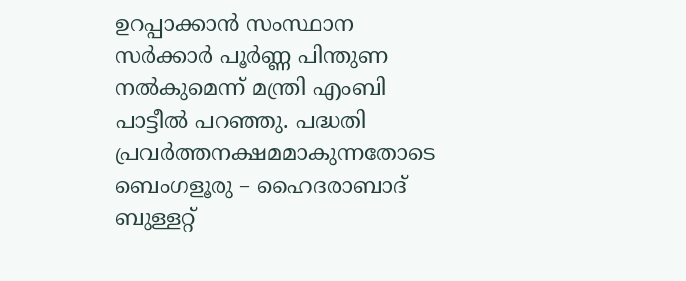ഉറപ്പാക്കാൻ സംസ്ഥാന സർക്കാർ പൂർണ്ണ പിന്തുണ നല്‍കുമെന്ന് മന്ത്രി എംബി പാട്ടീല്‍ പറഞ്ഞു. പദ്ധതി പ്രവർത്തനക്ഷമമാകുന്നതോടെ ബെംഗളൂരു – ഹൈദരാബാദ് ബുള്ളറ്റ്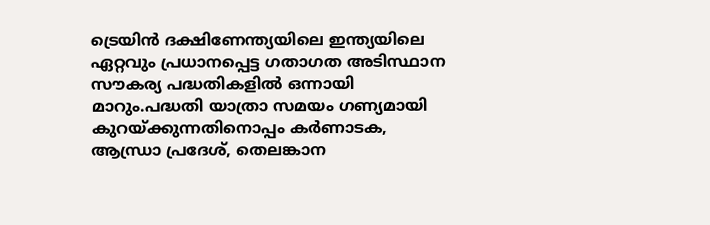ട്രെയിൻ ദക്ഷിണേന്ത്യയിലെ ഇന്ത്യയിലെ ഏറ്റവും പ്രധാനപ്പെട്ട ഗതാഗത അടിസ്ഥാന സൗകര്യ പദ്ധതികളില്‍ ഒന്നായി മാറും.പദ്ധതി യാത്രാ സമയം ഗണ്യമായി കുറയ്ക്കുന്നതിനൊപ്പം കർണാടക, ആന്ധ്രാ പ്രദേശ്, തെലങ്കാന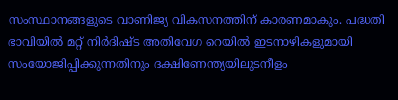സംസ്ഥാനങ്ങളുടെ വാണിജ്യ വികസനത്തിന് കാരണമാകും. പദ്ധതി ഭാവിയില്‍ മറ്റ് നിർദിഷ്ട അതിവേഗ റെയില്‍ ഇടനാഴികളുമായി സംയോജിപ്പിക്കുന്നതിനും ദക്ഷിണേന്ത്യയിലുടനീളം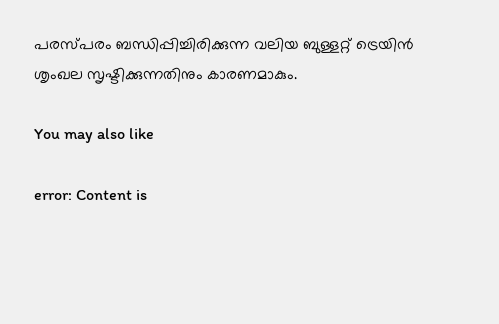പരസ്പരം ബന്ധിപ്പിച്ചിരിക്കുന്ന വലിയ ബുള്ളറ്റ് ട്രെയിൻ ശൃംഖല സൃഷ്ടിക്കുന്നതിനും കാരണമാകും.

You may also like

error: Content is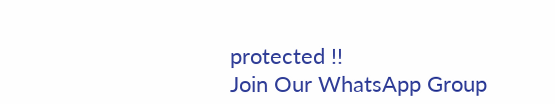protected !!
Join Our WhatsApp Group